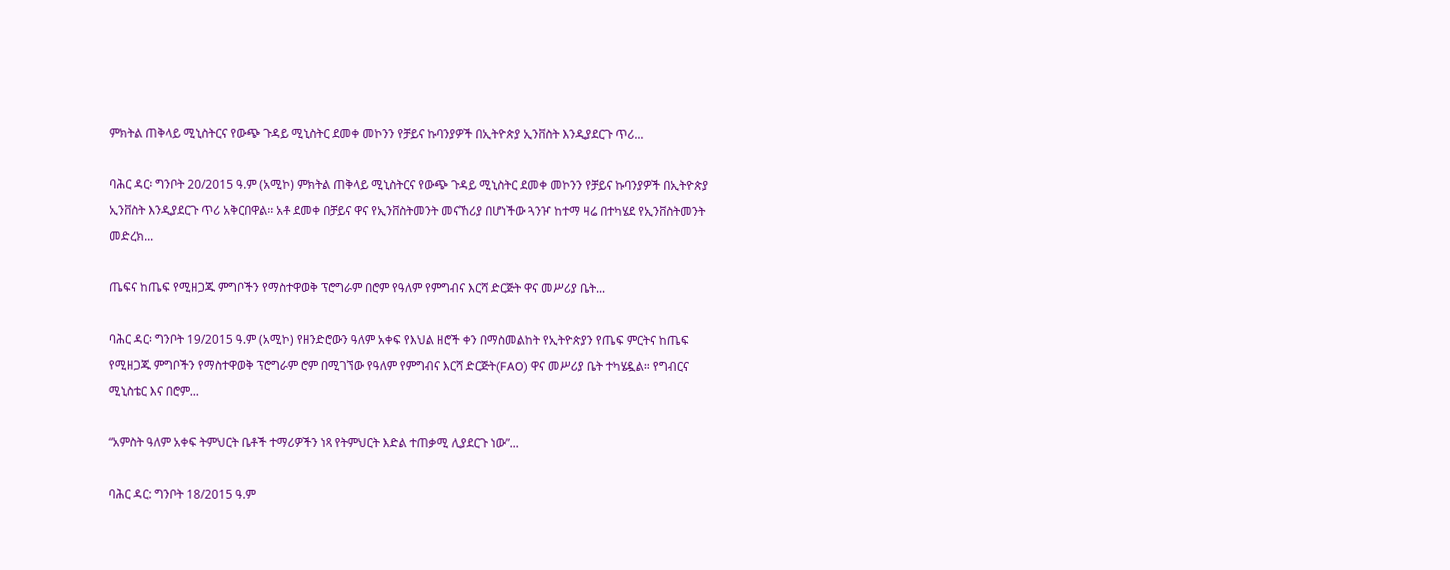ምክትል ጠቅላይ ሚኒስትርና የውጭ ጉዳይ ሚኒስትር ደመቀ መኮንን የቻይና ኩባንያዎች በኢትዮጵያ ኢንቨስት እንዲያደርጉ ጥሪ...

ባሕር ዳር፡ ግንቦት 20/2015 ዓ.ም (አሚኮ) ምክትል ጠቅላይ ሚኒስትርና የውጭ ጉዳይ ሚኒስትር ደመቀ መኮንን የቻይና ኩባንያዎች በኢትዮጵያ ኢንቨስት እንዲያደርጉ ጥሪ አቅርበዋል፡፡ አቶ ደመቀ በቻይና ዋና የኢንቨስትመንት መናኸሪያ በሆነችው ጓንዦ ከተማ ዛሬ በተካሄደ የኢንቨስትመንት መድረክ...

ጤፍና ከጤፍ የሚዘጋጁ ምግቦችን የማስተዋወቅ ፕሮግራም በሮም የዓለም የምግብና እርሻ ድርጅት ዋና መሥሪያ ቤት...

ባሕር ዳር፡ ግንቦት 19/2015 ዓ.ም (አሚኮ) የዘንድሮውን ዓለም አቀፍ የእህል ዘሮች ቀን በማስመልከት የኢትዮጵያን የጤፍ ምርትና ከጤፍ የሚዘጋጁ ምግቦችን የማስተዋወቅ ፕሮግራም ሮም በሚገኘው የዓለም የምግብና እርሻ ድርጅት(FAO) ዋና መሥሪያ ቤት ተካሄዷል። የግብርና ሚኒስቴር እና በሮም...

“አምስት ዓለም አቀፍ ትምህርት ቤቶች ተማሪዎችን ነጻ የትምህርት እድል ተጠቃሚ ሊያደርጉ ነው”...

ባሕር ዳር: ግንቦት 18/2015 ዓ.ም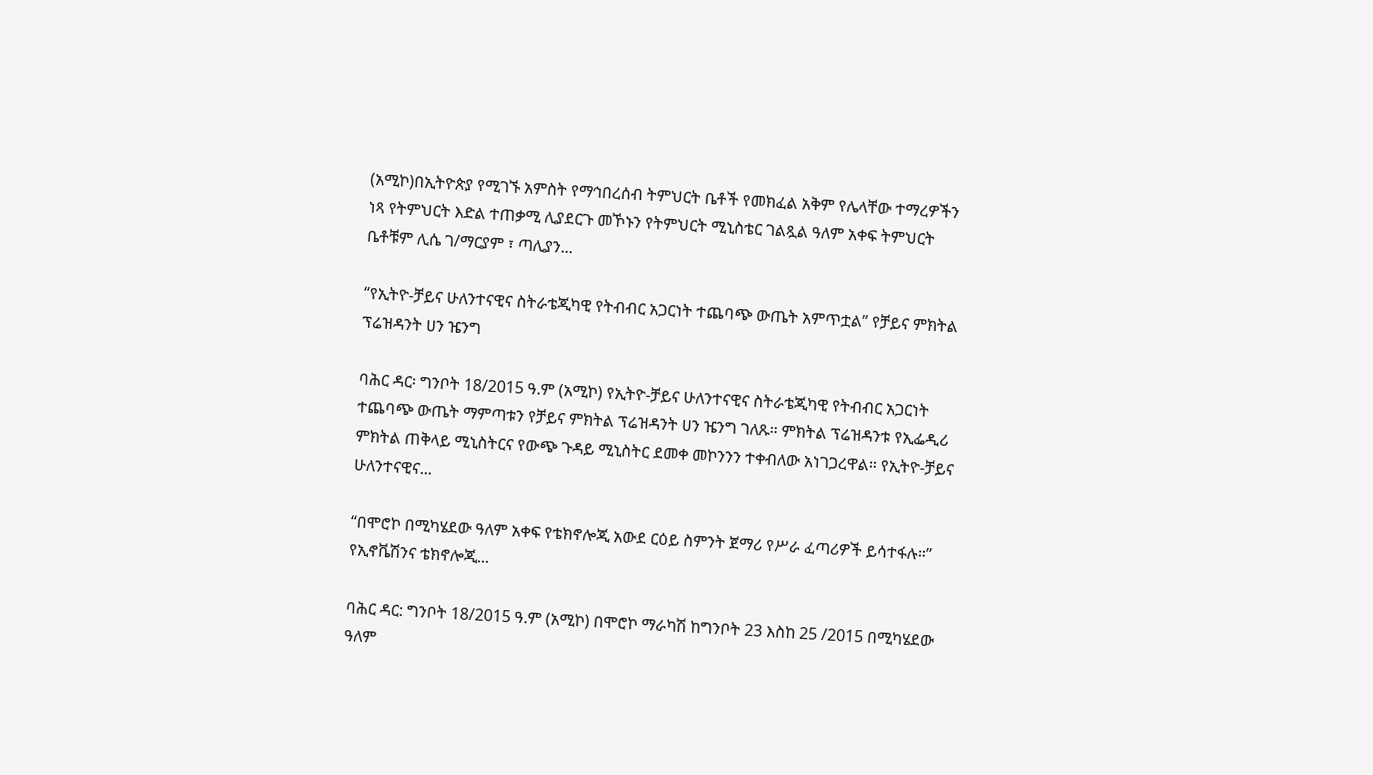(አሚኮ)በኢትዮጵያ የሚገኙ አምስት የማኅበረሰብ ትምህርት ቤቶች የመክፈል አቅም የሌላቸው ተማረዎችን ነጻ የትምህርት እድል ተጠቃሚ ሊያደርጉ መኾኑን የትምህርት ሚኒስቴር ገልጿል ዓለም አቀፍ ትምህርት ቤቶቹም ሊሴ ገ/ማርያም ፣ ጣሊያን...

“የኢትዮ-ቻይና ሁለንተናዊና ስትራቴጂካዊ የትብብር አጋርነት ተጨባጭ ውጤት አምጥቷል” የቻይና ምክትል ፕሬዝዳንት ሀን ዤንግ

ባሕር ዳር፡ ግንቦት 18/2015 ዓ.ም (አሚኮ) የኢትዮ-ቻይና ሁለንተናዊና ስትራቴጂካዊ የትብብር አጋርነት ተጨባጭ ውጤት ማምጣቱን የቻይና ምክትል ፕሬዝዳንት ሀን ዤንግ ገለጹ። ምክትል ፕሬዝዳንቱ የኢፌዲሪ ምክትል ጠቅላይ ሚኒስትርና የውጭ ጉዳይ ሚኒስትር ደመቀ መኮንንን ተቀብለው አነገጋረዋል። የኢትዮ-ቻይና ሁለንተናዊና...

“በሞሮኮ በሚካሄደው ዓለም አቀፍ የቴክኖሎጂ አውደ ርዕይ ስምንት ጀማሪ የሥራ ፈጣሪዎች ይሳተፋሉ።” የኢኖቬሽንና ቴክኖሎጂ...

ባሕር ዳር: ግንቦት 18/2015 ዓ.ም (አሚኮ) በሞሮኮ ማራካሽ ከግንቦት 23 እስከ 25 /2015 በሚካሄደው ዓለም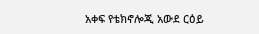አቀፍ የቴክኖሎጂ አውደ ርዕይ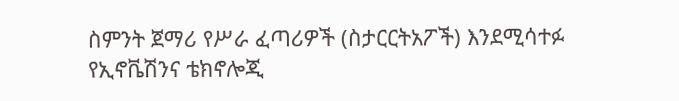ስምንት ጀማሪ የሥራ ፈጣሪዎች (ስታርርትአፖች) እንደሚሳተፉ የኢኖቬሽንና ቴክኖሎጂ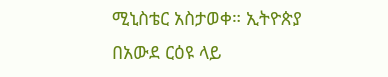ሚኒስቴር አስታወቀ። ኢትዮጵያ በአውደ ርዕዩ ላይ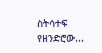ስትሳተፍ የዘንድሮው...